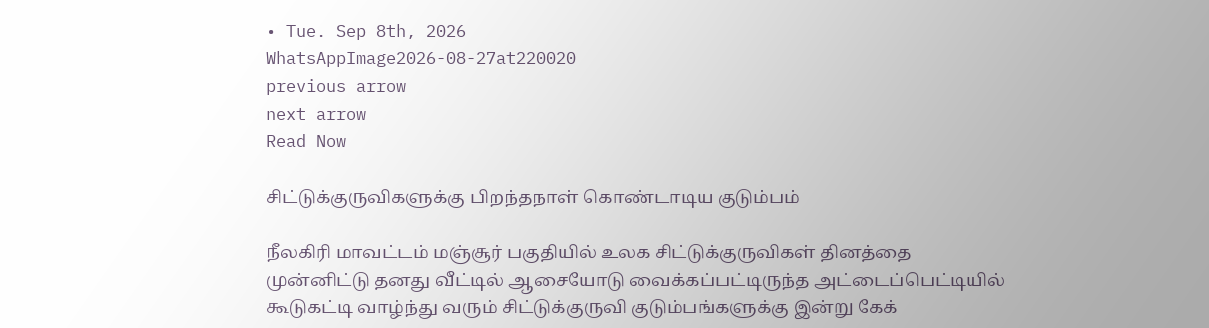• Tue. Sep 8th, 2026
WhatsAppImage2026-08-27at220020
previous arrow
next arrow
Read Now

சிட்டுக்குருவிகளுக்கு பிறந்தநாள் கொண்டாடிய குடும்பம்

நீலகிரி மாவட்டம் மஞ்சூர் பகுதியில் உலக சிட்டுக்குருவிகள் தினத்தை முன்னிட்டு தனது வீட்டில் ஆசையோடு வைக்கப்பட்டிருந்த அட்டைப்பெட்டியில் கூடுகட்டி வாழ்ந்து வரும் சிட்டுக்குருவி குடும்பங்களுக்கு இன்று கேக்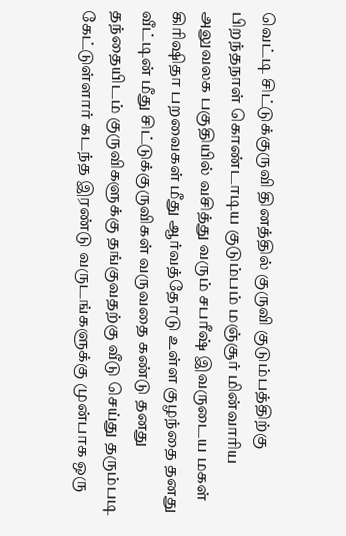வெட்டி சிட்டுக்குருவி தினத்தில் குருவி குடும்பத்திற்கு பிறந்தநாள் கொண்டாடிய குடும்பம் மஞ்சூர் மின்வாரிய அலுவலக பகுதியில் வசித்து வரும் சபரீஷ் இவருடைய மகள் கிரிஷிதா பறவைகள் மீது ஆர்வத்தோடு உள்ள குழந்தை தனது வீட்டின் மீது சிட்டுக்குருவிகள் வருவதை கண்டு தனது தந்தையிடம் குருவிகளுக்கு தங்குவதற்கு வீடு செய்து தரும்படி கேட்டுள்ளார் கடந்த இரண்டு வருடங்களுக்கு முன்பாக ஒரு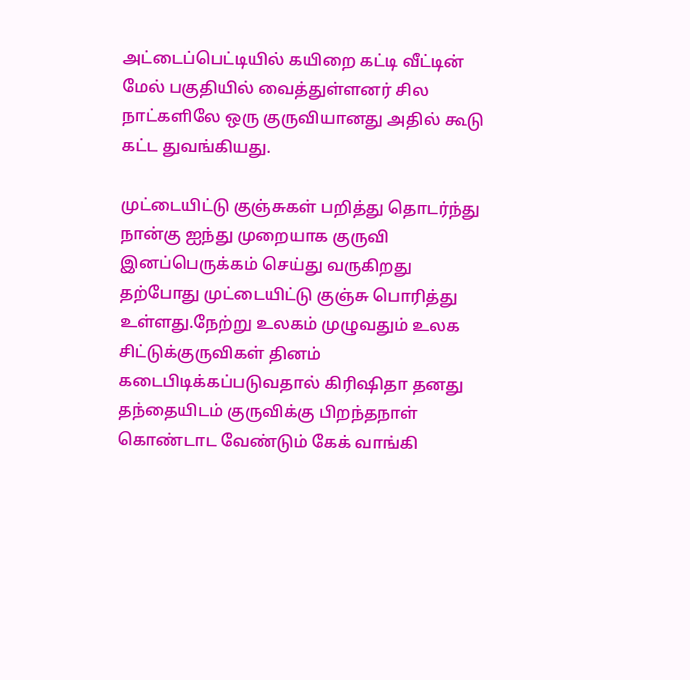அட்டைப்பெட்டியில் கயிறை கட்டி வீட்டின் மேல் பகுதியில் வைத்துள்ளனர் சில நாட்களிலே ஒரு குருவியானது அதில் கூடு கட்ட துவங்கியது.

முட்டையிட்டு குஞ்சுகள் பறித்து தொடர்ந்து நான்கு ஐந்து முறையாக குருவி இனப்பெருக்கம் செய்து வருகிறது தற்போது முட்டையிட்டு குஞ்சு பொரித்து உள்ளது.நேற்று உலகம் முழுவதும் உலக சிட்டுக்குருவிகள் தினம் கடைபிடிக்கப்படுவதால் கிரிஷிதா தனது தந்தையிடம் குருவிக்கு பிறந்தநாள் கொண்டாட வேண்டும் கேக் வாங்கி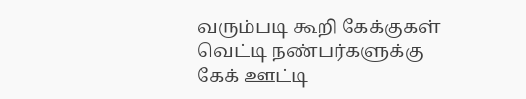வரும்படி கூறி கேக்குகள் வெட்டி நண்பர்களுக்கு கேக் ஊட்டி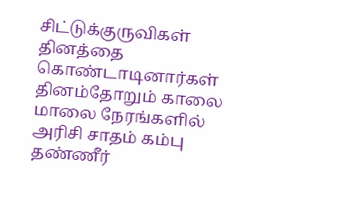சிட்டுக்குருவிகள் தினத்தை கொண்டாடினார்கள் தினம்தோறும் காலை மாலை நேரங்களில் அரிசி சாதம் கம்பு தண்ணீர்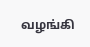வழங்கி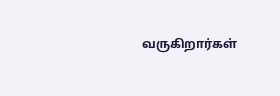வருகிறார்கள்